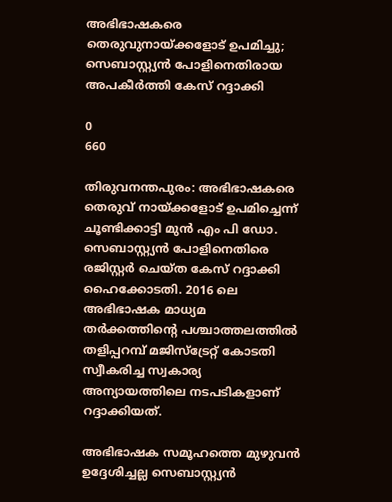അഭിഭാഷകരെ തെരുവുനായ്ക്കളോട് ഉപമിച്ചു; സെബാസ്റ്റ്യന്‍ പോളിനെതിരായ അപകീർത്തി കേസ് റദ്ദാക്കി

0
660

തിരുവനന്തപുരം: അഭിഭാഷകരെ തെരുവ് നായ്ക്കളോട് ഉപമിച്ചെന്ന് ചൂണ്ടിക്കാട്ടി മുൻ എം പി ഡോ. സെബാസ്റ്റ്യന്‍ പോളിനെതിരെ രജിസ്റ്റര്‍ ചെയ്ത കേസ് റദ്ദാക്കി ഹൈക്കോടതി. 2016 ലെ അഭിഭാഷക മാധ്യമ തര്‍ക്കത്തിന്റെ പശ്ചാത്തലത്തില്‍ തളിപ്പറമ്പ് മജിസ്ട്രേറ്റ് കോടതി സ്വീകരിച്ച സ്വകാര്യ അന്യായത്തിലെ നടപടികളാണ് റദ്ദാക്കിയത്.

അഭിഭാഷക സമൂഹത്തെ മുഴുവന്‍ ഉദ്ദേശിച്ചല്ല സെബാസ്റ്റ്യന്‍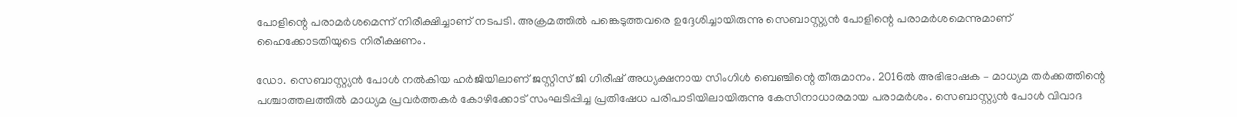പോളിന്റെ പരാമര്‍ശമെന്ന് നിരീക്ഷിച്ചാണ് നടപടി. അക്രമത്തില്‍ പങ്കെടുത്തവരെ ഉദ്ദേശിച്ചായിരുന്നു സെബാസ്റ്റ്യന്‍ പോളിന്റെ പരാമര്‍ശമെന്നുമാണ് ഹൈക്കോടതിയുടെ നിരീക്ഷണം.

ഡോ. സെബാസ്റ്റ്യന്‍ പോള്‍ നല്‍കിയ ഹര്‍ജിയിലാണ് ജസ്റ്റിസ് ജി ഗിരീഷ് അധ്യക്ഷനായ സിംഗിള്‍ ബെഞ്ചിന്റെ തീരുമാനം. 2016ല്‍ അഭിഭാഷക – മാധ്യമ തര്‍ക്കത്തിന്റെ പശ്ചാത്തലത്തില്‍ മാധ്യമ പ്രവര്‍ത്തകര്‍ കോഴിക്കോട് സംഘടിപ്പിച്ച പ്രതിഷേധ പരിപാടിയിലായിരുന്നു കേസിനാധാരമായ പരാമര്‍ശം. സെബാസ്റ്റ്യന്‍ പോള്‍ വിവാദ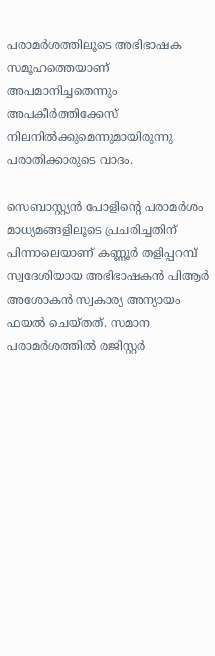പരാമര്‍ശത്തിലൂടെ അഭിഭാഷക സമൂഹത്തെയാണ് അപമാനിച്ചതെന്നും അപകീര്‍ത്തിക്കേസ് നിലനില്‍ക്കുമെന്നുമായിരുന്നു പരാതിക്കാരുടെ വാദം.

സെബാസ്റ്റ്യന്‍ പോളിന്റെ പരാമര്‍ശം മാധ്യമങ്ങളിലൂടെ പ്രചരിച്ചതിന് പിന്നാലെയാണ് കണ്ണൂര്‍ തളിപ്പറമ്പ് സ്വദേശിയായ അഭിഭാഷകന്‍ പിആര്‍ അശോകന്‍ സ്വകാര്യ അന്യായം ഫയല്‍ ചെയ്തത്. സമാന പരാമര്‍ശത്തില്‍ രജിസ്റ്റര്‍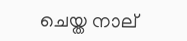ചെയ്ത നാല്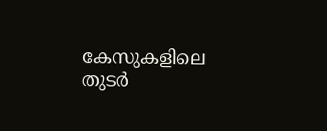കേസുകളിലെ തുടര്‍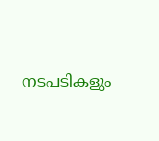നടപടികളും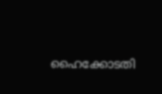ഹൈക്കോടതി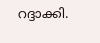റദ്ദാക്കി.